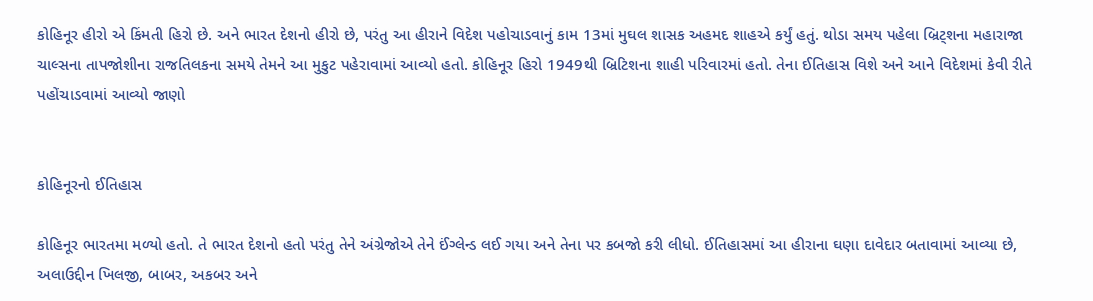કોહિનૂર હીરો એ કિંમતી હિરો છે. અને ભારત દેશનો હીરો છે, પરંતુ આ હીરાને વિદેશ પહોચાડવાનું કામ 13માં મુઘલ શાસક અહમદ શાહએ કર્યું હતું. થોડા સમય પહેલા બ્રિટ્શના મહારાજા ચાલ્સના તાપજોશીના રાજતિલકના સમયે તેમને આ મુકુટ પહેરાવામાં આવ્યો હતો. કોહિનૂર હિરો 1949થી બ્રિટિશના શાહી પરિવારમાં હતો. તેના ઈતિહાસ વિશે અને આને વિદેશમાં કેવી રીતે પહોંચાડવામાં આવ્યો જાણો


કોહિનૂરનો ઈતિહાસ

કોહિનૂર ભારતમા મળ્યો હતો. તે ભારત દેશનો હતો પરંતુ તેને અંગ્રેજોએ તેને ઈંગ્લેન્ડ લઈ ગયા અને તેના પર કબજો કરી લીધો. ઈતિહાસમાં આ હીરાના ઘણા દાવેદાર બતાવામાં આવ્યા છે, અલાઉદ્દીન ખિલજી, બાબર, અકબર અને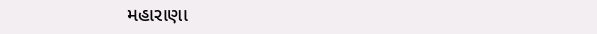મહારાણા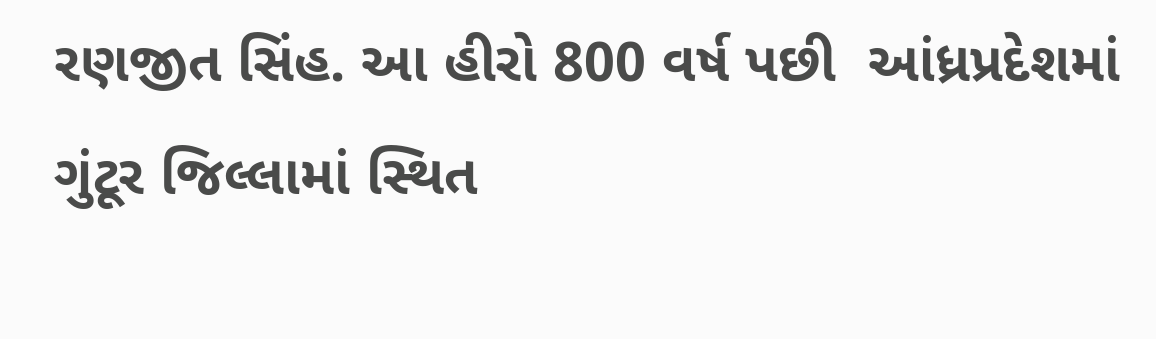રણજીત સિંહ. આ હીરો 800 વર્ષ પછી  આંધ્રપ્રદેશમાં ગુંટૂર જિલ્લામાં સ્થિત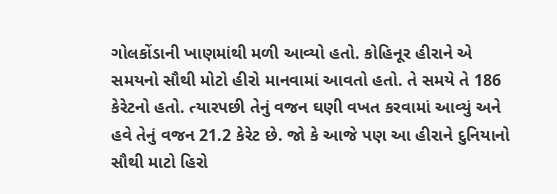ગોલકોંડાની ખાણમાંથી મળી આવ્યો હતો. કોહિનૂર હીરાને એ સમયનો સૌથી મોટો હીરો માનવામાં આવતો હતો. તે સમયે તે 186 કેરેટનો હતો. ત્યારપછી તેનું વજન ઘણી વખત કરવામાં આવ્યું અને હવે તેનું વજન 21.2 કેરેટ છે. જો કે આજે પણ આ હીરાને દુનિયાનો સૌથી માટો હિરો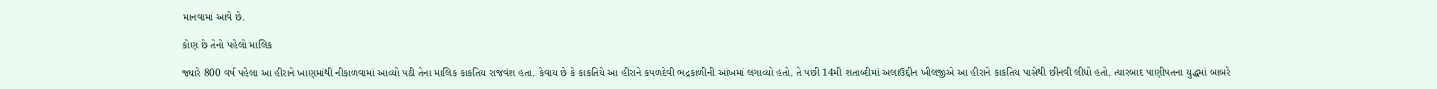માનવામાં આવે છે.

કોણ છે તેનો પહેલો માલિક

જ્યારે 800 વર્ષ પહેલા આ હીરાને ખાણમાંથી નીકાળવામાં આવ્યો પઠી તેના માલિક કાકતિય રાજવંશ હતા. કેવાય છે કે કાકતિયે આ હીરાને કપળદેવી ભદ્રકાળીની આંખમાં લગાવ્યો હતો. તે પછી 14મી શતાબ્દીમાં અલાઉદ્દીન ખીલજીએ આ હીરાને કાકતિય પાસેથી છીનવી લીધો હતો. ત્યારબાદ પાણીપતના યુદ્ધમાં બાબરે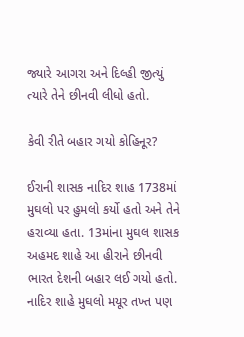જ્યારે આગરા અને દિલ્હી જીત્યું ત્યારે તેને છીનવી લીધો હતો.

કેવી રીતે બહાર ગયો કોહિનૂર?

ઈરાની શાસક નાદિર શાહ 1738માં મુઘલો પર હુમલો કર્યો હતો અને તેને હરાવ્યા હતા. 13માંના મુઘલ શાસક અહમદ શાહે આ હીરાને છીનવી ભારત દેશની બહાર લઈ ગયો હતો. નાદિર શાહે મુઘલો મયૂર તખ્ત પણ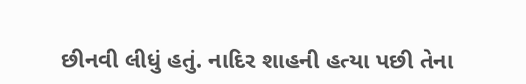છીનવી લીધું હતું. નાદિર શાહની હત્યા પછી તેના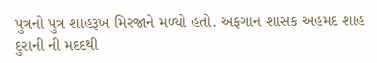પુત્રનો પુત્ર શાહરૂખ મિરજાને મળ્યો હતો. અફગાન શાસક અહમદ શાહ દુરાની ની મદદથી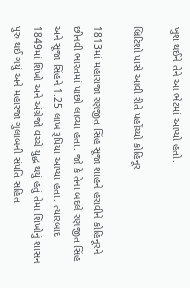ખુશ થઈને તેને આ ભેટમાં આપ્યો હતો.

બ્રિટિશો પાસે આવી રીતે પહોંચ્યો કોહિનૂર

1813માં મહારાજા રણજીત સિંહ સૂજા શાહને હરાવીને કોહિનૂરને છીનવી ભારતમાં પાછો લાવ્યા હતા. જો કે તેના બદલે રણજીત સિંહ અને સૂજા સિંહને 1.25 લાખ રૂપિયા આપ્યા હતા. ત્યારબાદ 1849માં શિખો અને અંગ્રેજો વચ્ચે યુદ્ધ થયું હતું તેમા શિખોનું શાસન પુરુ થઈ ગયું અને મહારજા ગુલાબની સંપતિ સહિત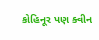કોહિનૂર પણ ક્વીન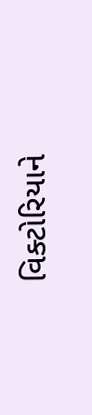વિક્ટોરિયાને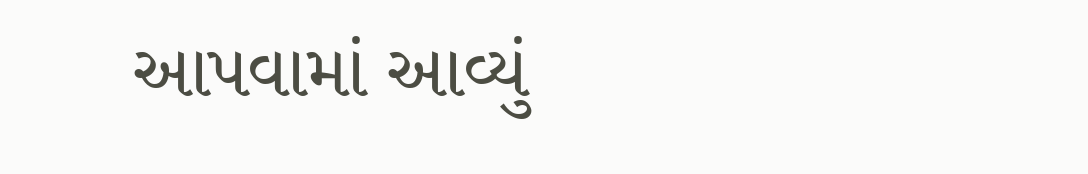આપવામાં આવ્યું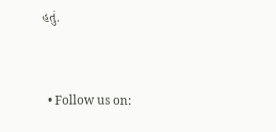હતું.


  • Follow us on: